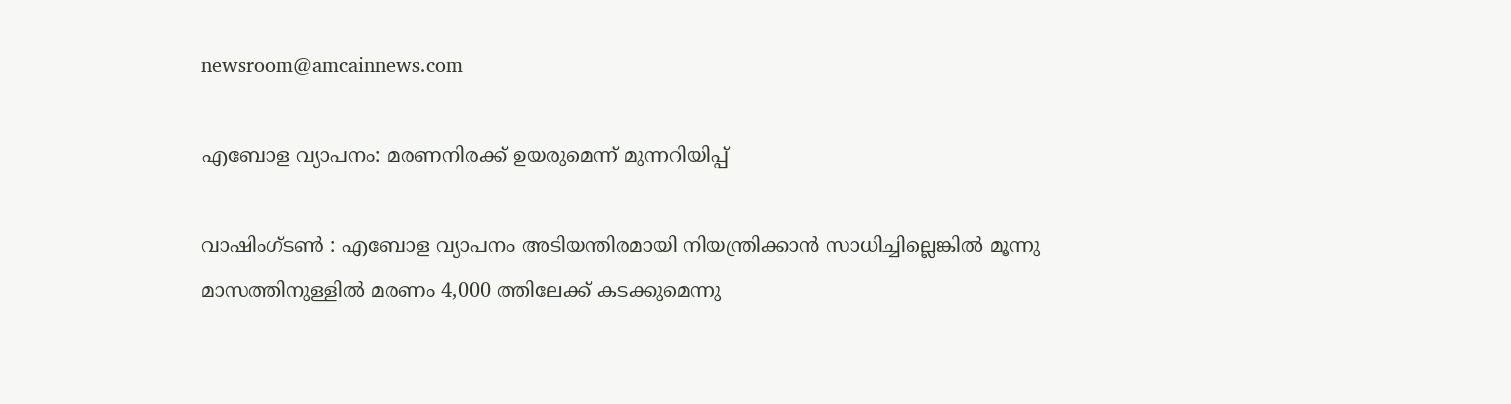newsroom@amcainnews.com

എബോള വ്യാപനം: മരണനിരക്ക് ഉയരുമെന്ന് മുന്നറിയിപ്പ്

വാഷിംഗ്ടണ്‍ : എബോള വ്യാപനം അടിയന്തിരമായി നിയന്ത്രിക്കാന്‍ സാധിച്ചില്ലെങ്കില്‍ മൂന്നു മാസത്തിനുള്ളില്‍ മരണം 4,000 ത്തിലേക്ക് കടക്കുമെന്നു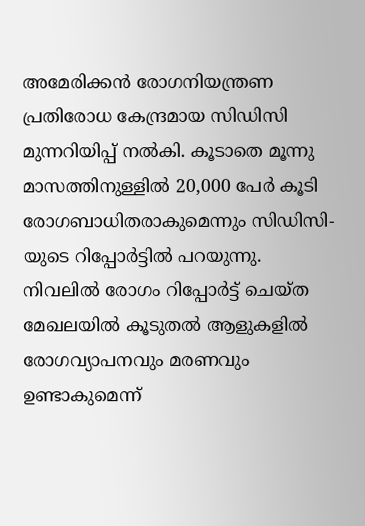അമേരിക്കന്‍ രോഗനിയന്ത്രണ പ്രതിരോധ കേന്ദ്രമായ സിഡിസി മുന്നറിയിപ്പ് നൽകി. കൂടാതെ മൂന്നു മാസത്തിനുള്ളില്‍ 20,000 പേര്‍ കൂടി രോഗബാധിതരാകുമെന്നും സിഡിസി-യുടെ റിപ്പോർട്ടിൽ പറയുന്നു. നിവലില്‍ രോഗം റിപ്പോര്‍ട്ട് ചെയ്ത മേഖലയിൽ കൂടുതൽ ആളുകളിൽ രോഗവ്യാപനവും മരണവും ഉണ്ടാകുമെന്ന്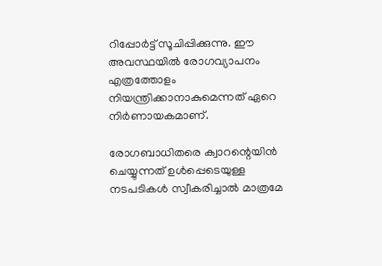റിപ്പോർട്ട് സൂചിപ്പിക്കുന്നു. ഈ അവസ്ഥയിൽ രോഗവ്യാപനം എത്രത്തോളം നിയന്ത്രിക്കാനാകുമെന്നത് ഏറെ നിര്‍ണായകമാണ്.

രോഗബാധിതരെ ക്വാറന്റെയിന്‍ ചെയ്യുന്നത് ഉള്‍പ്പെടെയുള്ള നടപടികള്‍ സ്വീകരിച്ചാല്‍ മാത്രമേ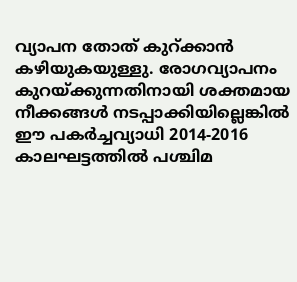വ്യാപന തോത് കുറ്ക്കാന്‍ കഴിയുകയുള്ളു. രോഗവ്യാപനം കുറയ്ക്കുന്നതിനായി ശക്തമായ നീക്കങ്ങള്‍ നടപ്പാക്കിയില്ലെങ്കില്‍ ഈ പകര്‍ച്ചവ്യാധി 2014-2016 കാലഘട്ടത്തില്‍ പശ്ചിമ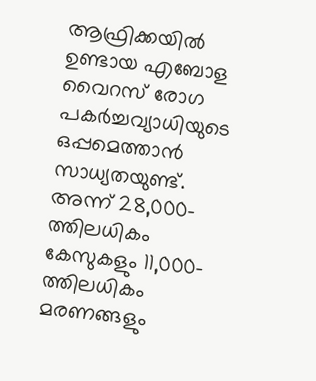ആഫ്രിക്കയില്‍ ഉണ്ടായ എബോള വൈറസ് രോഗ പകര്‍ച്ചവ്യാധിയുടെ ഒപ്പമെത്താന്‍ സാധ്യതയുണ്ട്. അന്ന് 28,000-ത്തിലധികം കേസുകളും 11,000-ത്തിലധികം മരണങ്ങളും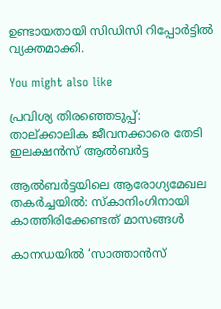ഉണ്ടായതായി സിഡിസി റിപ്പോര്‍ട്ടില്‍ വ്യക്തമാക്കി.

You might also like

പ്രവിശ്യ തിരഞ്ഞെടുപ്പ്: താല്ക്കാലിക ജീവനക്കാരെ തേടി ഇലക്ഷൻസ് ആൽബർട്ട

ആൽബർട്ടയിലെ ആരോഗ്യമേഖല തകർച്ചയിൽ: സ്കാനിംഗിനായി കാത്തിരിക്കേണ്ടത് മാസങ്ങൾ

കാനഡയിൽ ‘സാത്താൻസ്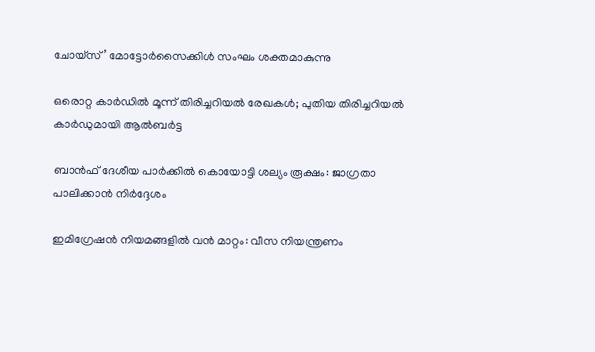ചോയ്സ്’ മോട്ടോർസൈക്കിൾ സംഘം ശക്തമാകുന്നു

ഒരൊറ്റ കാർഡിൽ മൂന്ന് തിരിച്ചറിയൽ രേഖകൾ; പുതിയ തിരിച്ചറിയൽ കാർഡുമായി ആൽബർട്ട

ബാൻഫ് ദേശീയ പാർക്കിൽ കൊയോട്ടി ശല്യം രൂക്ഷം: ജാഗ്രതാ പാലിക്കാൻ നിർദ്ദേശം

ഇമിഗ്രേഷൻ നിയമങ്ങളിൽ വൻ മാറ്റം: വീസ നിയന്ത്രണം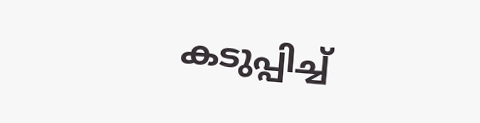കടുപ്പിച്ച്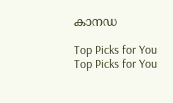കാനഡ

Top Picks for You
Top Picks for You